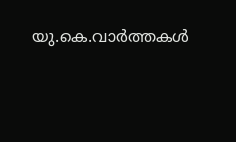യു.കെ.വാര്‍ത്തകള്‍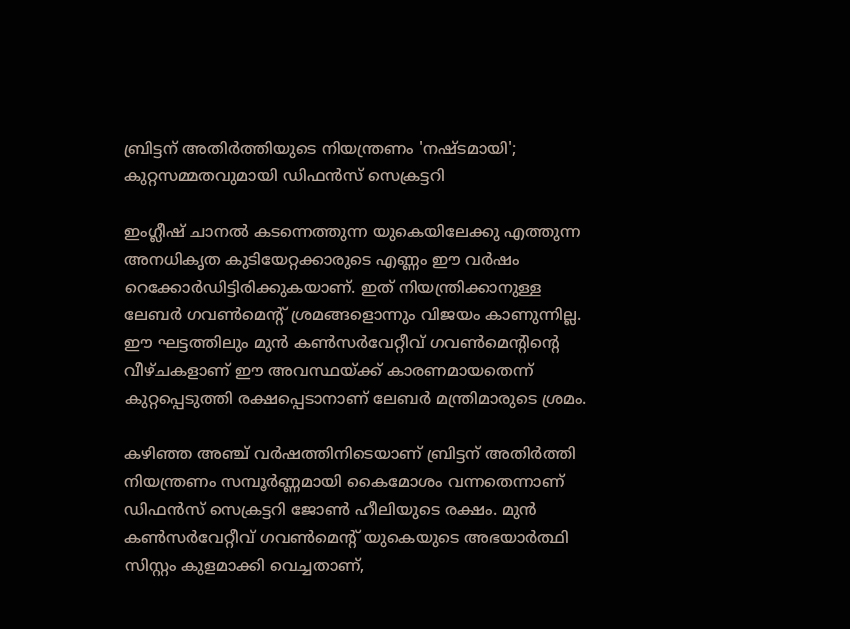ബ്രിട്ടന് അതിര്‍ത്തിയുടെ നിയന്ത്രണം 'നഷ്ടമായി'; കുറ്റസമ്മതവുമായി ഡിഫന്‍സ് സെക്രട്ടറി

ഇംഗ്ലീഷ് ചാനല്‍ കടന്നെത്തുന്ന യുകെയിലേക്കു എത്തുന്ന അനധികൃത കുടിയേറ്റക്കാരുടെ എണ്ണം ഈ വര്‍ഷം റെക്കോര്‍ഡിട്ടിരിക്കുകയാണ്. ഇത് നിയന്ത്രിക്കാനുള്ള ലേബര്‍ ഗവണ്‍മെന്റ് ശ്രമങ്ങളൊന്നും വിജയം കാണുന്നില്ല. ഈ ഘട്ടത്തിലും മുന്‍ കണ്‍സര്‍വേറ്റീവ് ഗവണ്‍മെന്റിന്റെ വീഴ്ചകളാണ് ഈ അവസ്ഥയ്ക്ക് കാരണമായതെന്ന് കുറ്റപ്പെടുത്തി രക്ഷപ്പെടാനാണ് ലേബര്‍ മന്ത്രിമാരുടെ ശ്രമം.

കഴിഞ്ഞ അഞ്ച് വര്‍ഷത്തിനിടെയാണ് ബ്രിട്ടന് അതിര്‍ത്തി നിയന്ത്രണം സമ്പൂര്‍ണ്ണമായി കൈമോശം വന്നതെന്നാണ് ഡിഫന്‍സ് സെക്രട്ടറി ജോണ്‍ ഹീലിയുടെ രക്ഷം. മുന്‍ കണ്‍സര്‍വേറ്റീവ് ഗവണ്‍മെന്റ് യുകെയുടെ അഭയാര്‍ത്ഥി സിസ്റ്റം കുളമാക്കി വെച്ചതാണ്,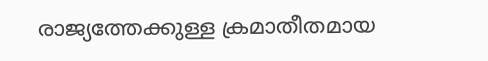രാജ്യത്തേക്കുള്ള ക്രമാതീതമായ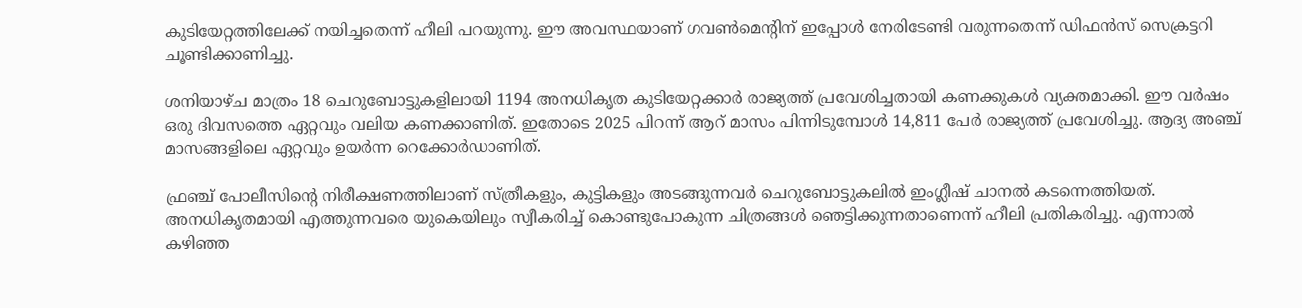കുടിയേറ്റത്തിലേക്ക് നയിച്ചതെന്ന് ഹീലി പറയുന്നു. ഈ അവസ്ഥയാണ് ഗവണ്‍മെന്റിന് ഇപ്പോള്‍ നേരിടേണ്ടി വരുന്നതെന്ന് ഡിഫന്‍സ് സെക്രട്ടറി ചൂണ്ടിക്കാണിച്ചു.

ശനിയാഴ്ച മാത്രം 18 ചെറുബോട്ടുകളിലായി 1194 അനധികൃത കുടിയേറ്റക്കാര്‍ രാജ്യത്ത് പ്രവേശിച്ചതായി കണക്കുകള്‍ വ്യക്തമാക്കി. ഈ വര്‍ഷം ഒരു ദിവസത്തെ ഏറ്റവും വലിയ കണക്കാണിത്. ഇതോടെ 2025 പിറന്ന് ആറ് മാസം പിന്നിടുമ്പോള്‍ 14,811 പേര്‍ രാജ്യത്ത് പ്രവേശിച്ചു. ആദ്യ അഞ്ച് മാസങ്ങളിലെ ഏറ്റവും ഉയര്‍ന്ന റെക്കോര്‍ഡാണിത്.

ഫ്രഞ്ച് പോലീസിന്റെ നിരീക്ഷണത്തിലാണ് സ്ത്രീകളും, കുട്ടികളും അടങ്ങുന്നവര്‍ ചെറുബോട്ടുകലില്‍ ഇംഗ്ലീഷ് ചാനല്‍ കടന്നെത്തിയത്. അനധികൃതമായി എത്തുന്നവരെ യുകെയിലും സ്വീകരിച്ച് കൊണ്ടുപോകുന്ന ചിത്രങ്ങള്‍ ഞെട്ടിക്കുന്നതാണെന്ന് ഹീലി പ്രതികരിച്ചു. എന്നാല്‍ കഴിഞ്ഞ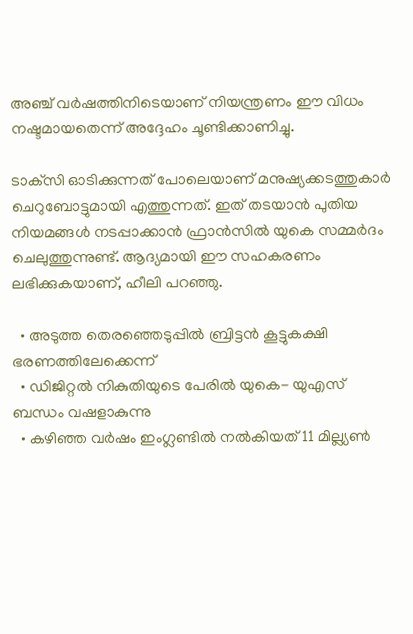അഞ്ച് വര്‍ഷത്തിനിടെയാണ് നിയന്ത്രണം ഈ വിധം നഷ്ടമായതെന്ന് അദ്ദേഹം ചൂണ്ടിക്കാണിച്ചു.

ടാക്‌സി ഓടിക്കുന്നത് പോലെയാണ് മനുഷ്യക്കടത്തുകാര്‍ ചെറുബോട്ടുമായി എത്തുന്നത്. ഇത് തടയാന്‍ പുതിയ നിയമങ്ങള്‍ നടപ്പാക്കാന്‍ ഫ്രാന്‍സില്‍ യുകെ സമ്മര്‍ദം ചെലുത്തുന്നുണ്ട്. ആദ്യമായി ഈ സഹകരണം ലഭിക്കുകയാണ്, ഹീലി പറഞ്ഞു.

  • അടുത്ത തെരഞ്ഞെടുപ്പില്‍ ബ്രിട്ടന്‍ കൂട്ടുകക്ഷി ഭരണത്തിലേക്കെന്ന്
  • ഡിജിറ്റല്‍ നികുതിയുടെ പേരില്‍ യുകെ- യുഎസ് ബന്ധം വഷളാകുന്നു
  • കഴിഞ്ഞ വര്‍ഷം ഇംഗ്ലണ്ടില്‍ നല്‍കിയത് 11 മില്ല്യണ്‍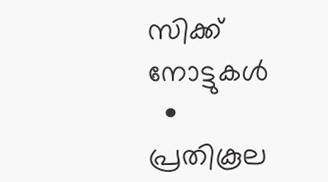സിക്ക് നോട്ടുകള്‍
  • പ്രതികൂല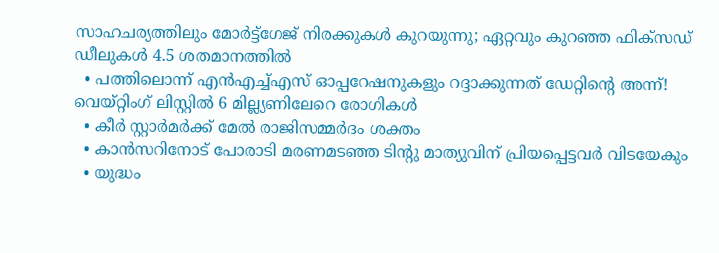സാഹചര്യത്തിലും മോര്‍ട്ട്‌ഗേജ് നിരക്കുകള്‍ കുറയുന്നു; ഏറ്റവും കുറഞ്ഞ ഫിക്‌സഡ് ഡീലുകള്‍ 4.5 ശതമാനത്തില്‍
  • പത്തിലൊന്ന് എന്‍എച്ച്എസ് ഓപ്പറേഷനുകളും റദ്ദാക്കുന്നത് ഡേറ്റിന്റെ അന്ന്! വെയ്റ്റിംഗ് ലിസ്റ്റില്‍ 6 മില്ല്യണിലേറെ രോഗികള്‍
  • കീര്‍ സ്റ്റാര്‍മര്‍ക്ക് മേല്‍ രാജിസമ്മര്‍ദം ശക്തം
  • കാന്‍സറിനോട് പോരാടി മരണമടഞ്ഞ ടിന്റു മാത്യുവിന് പ്രിയപ്പെട്ടവര്‍ വിടയേകും
  • യുദ്ധം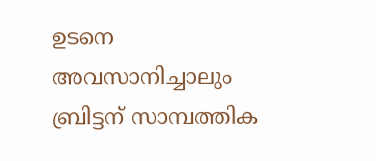ഉടനെ അവസാനിച്ചാലും ബ്രിട്ടന് സാമ്പത്തിക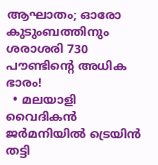ആഘാതം; ഓരോ കുടുംബത്തിനും ശരാശരി 730 പൗണ്ടിന്റെ അധിക ഭാരം!
  • മലയാളി വൈദികന്‍ ജര്‍മനിയില്‍ ട്രെയിന്‍ തട്ടി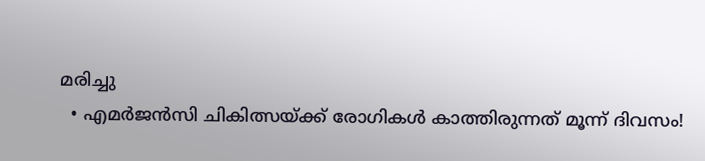മരിച്ചു
  • എമര്‍ജന്‍സി ചികിത്സയ്ക്ക് രോഗികള്‍ കാത്തിരുന്നത് മൂന്ന് ദിവസം!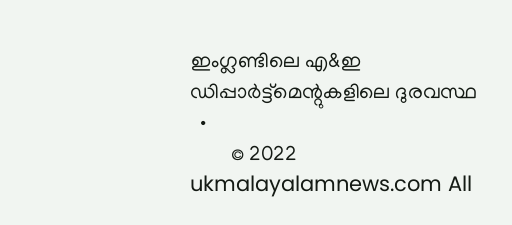ഇംഗ്ലണ്ടിലെ എ&ഇ ഡിപ്പാര്‍ട്ട്‌മെന്റുകളിലെ ദുരവസ്ഥ
  •
        © 2022 ukmalayalamnews.com All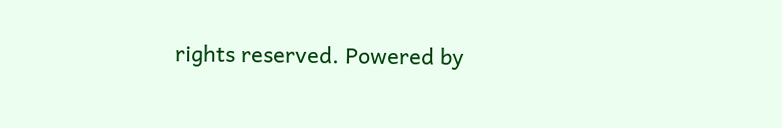rights reserved. Powered by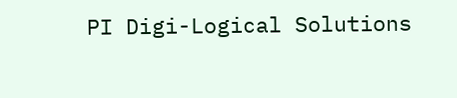PI Digi-Logical Solutions